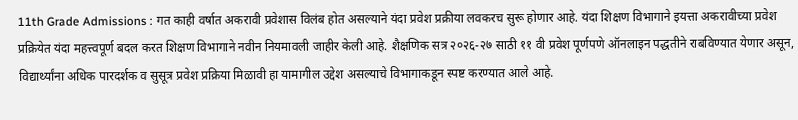11th Grade Admissions : गत काही वर्षात अकरावी प्रवेशास विलंब होत असल्याने यंदा प्रवेश प्रक्रीया लवकरच सुरू होणार आहे. यंदा शिक्षण विभागाने इयत्ता अकरावीच्या प्रवेश प्रक्रियेत यंदा महत्त्वपूर्ण बदल करत शिक्षण विभागाने नवीन नियमावली जाहीर केली आहे. शैक्षणिक सत्र २०२६-२७ साठी ११ वी प्रवेश पूर्णपणे ऑनलाइन पद्धतीने राबविण्यात येणार असून, विद्यार्थ्यांना अधिक पारदर्शक व सुसूत्र प्रवेश प्रक्रिया मिळावी हा यामागील उद्देश असल्याचे विभागाकडून स्पष्ट करण्यात आले आहे.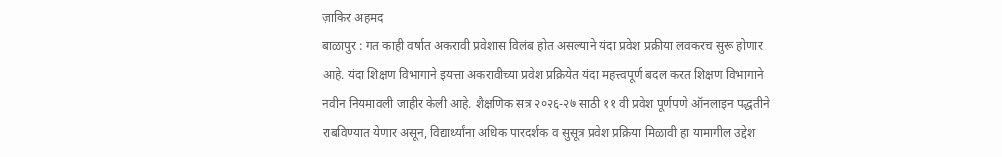ज़ाकिर अहमद
बाळापुर : गत काही वर्षात अकरावी प्रवेशास विलंब होत असल्याने यंदा प्रवेश प्रक्रीया लवकरच सुरू होणार आहे. यंदा शिक्षण विभागाने इयत्ता अकरावीच्या प्रवेश प्रक्रियेत यंदा महत्त्वपूर्ण बदल करत शिक्षण विभागाने नवीन नियमावली जाहीर केली आहे. शैक्षणिक सत्र २०२६-२७ साठी ११ वी प्रवेश पूर्णपणे ऑनलाइन पद्धतीने राबविण्यात येणार असून, विद्यार्थ्यांना अधिक पारदर्शक व सुसूत्र प्रवेश प्रक्रिया मिळावी हा यामागील उद्देश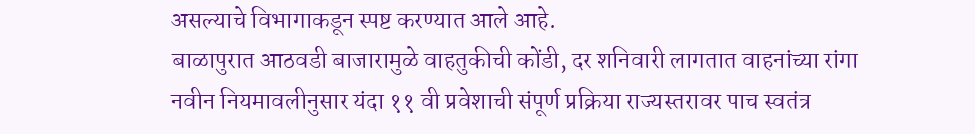असल्याचे विभागाकडून स्पष्ट करण्यात आले आहे.
बाळापुरात आठवडी बाजारामुळे वाहतुकीची कोंडी, दर शनिवारी लागतात वाहनांच्या रांगा
नवीन नियमावलीनुसार यंदा ११ वी प्रवेशाची संपूर्ण प्रक्रिया राज्यस्तरावर पाच स्वतंत्र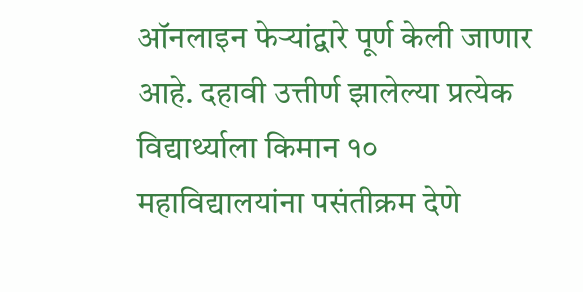ऑनलाइन फेऱ्यांद्वारे पूर्ण केली जाणार आहे. दहावी उत्तीर्ण झालेल्या प्रत्येक विद्यार्थ्याला किमान १० महाविद्यालयांना पसंतीक्रम देणे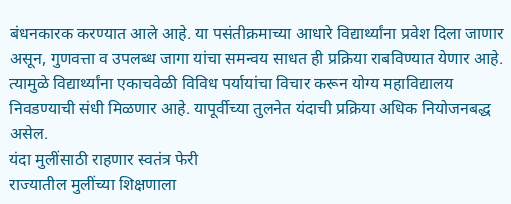बंधनकारक करण्यात आले आहे. या पसंतीक्रमाच्या आधारे विद्यार्थ्यांना प्रवेश दिला जाणार असून, गुणवत्ता व उपलब्ध जागा यांचा समन्वय साधत ही प्रक्रिया राबविण्यात येणार आहे. त्यामुळे विद्यार्थ्यांना एकाचवेळी विविध पर्यायांचा विचार करून योग्य महाविद्यालय निवडण्याची संधी मिळणार आहे. यापूर्वीच्या तुलनेत यंदाची प्रक्रिया अधिक नियोजनबद्ध असेल.
यंदा मुलींसाठी राहणार स्वतंत्र फेरी
राज्यातील मुलींच्या शिक्षणाला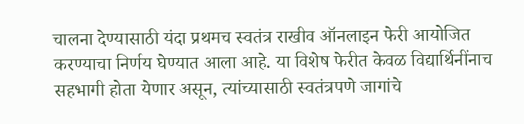चालना देण्यासाठी यंदा प्रथमच स्वतंत्र राखीव ऑनलाइन फेरी आयोजित करण्याचा निर्णय घेण्यात आला आहे. या विशेष फेरीत केवळ विद्यार्थिनींनाच सहभागी होता येणार असून, त्यांच्यासाठी स्वतंत्रपणे जागांचे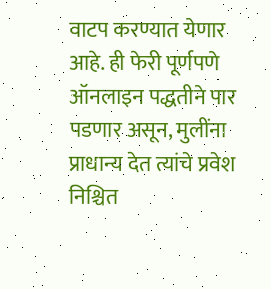वाटप करण्यात येणार आहे. ही फेरी पूर्णपणे ऑनलाइन पद्धतीने पार पडणार असून, मुलींना प्राधान्य देत त्यांचे प्रवेश निश्चित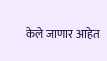केले जाणार आहेत